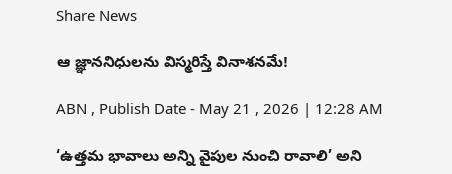Share News

ఆ జ్ఞాననిధులను విస్మరిస్తే వినాశనమే!

ABN , Publish Date - May 21 , 2026 | 12:28 AM

‘ఉత్తమ భావాలు అన్ని వైపుల నుంచి రావాలి’ అని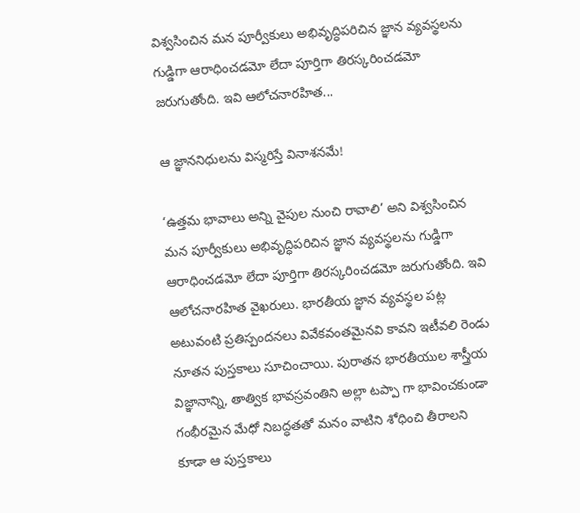విశ్వసించిన మన పూర్వీకులు అభివృద్ధిపరిచిన జ్ఞాన వ్యవస్థలను గుడ్డిగా ఆరాధించడమో లేదా పూర్తిగా తిరస్కరించడమో జరుగుతోంది. ఇవి ఆలోచనారహిత...

ఆ జ్ఞాననిధులను విస్మరిస్తే వినాశనమే!

‘ఉత్తమ భావాలు అన్ని వైపుల నుంచి రావాలి’ అని విశ్వసించిన మన పూర్వీకులు అభివృద్ధిపరిచిన జ్ఞాన వ్యవస్థలను గుడ్డిగా ఆరాధించడమో లేదా పూర్తిగా తిరస్కరించడమో జరుగుతోంది. ఇవి ఆలోచనారహిత వైఖరులు. భారతీయ జ్ఞాన వ్యవస్థల పట్ల అటువంటి ప్రతిస్పందనలు వివేకవంతమైనవి కావని ఇటీవలి రెండు నూతన పుస్తకాలు సూచించాయి. పురాతన భారతీయుల శాస్త్రీయ విజ్ఞానాన్ని, తాత్విక భావస్రవంతిని అల్లా టప్పా గా భావించకుండా గంభీరమైన మేధో నిబద్ధతతో మనం వాటిని శోధించి తీరాలని కూడా ఆ పుస్తకాలు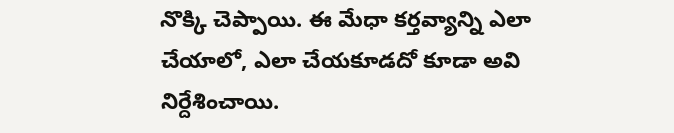నొక్కి చెప్పాయి. ఈ మేధా కర్తవ్యాన్ని ఎలా చేయాలో, ఎలా చేయకూడదో కూడా అవి నిర్దేశించాయి.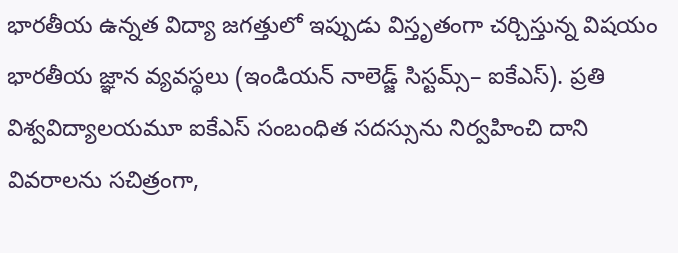భారతీయ ఉన్నత విద్యా జగత్తులో ఇప్పుడు విస్తృతంగా చర్చిస్తున్న విషయం భారతీయ జ్ఞాన వ్యవస్థలు (ఇండియన్‌ నాలెడ్జ్‌ సిస్టమ్స్‌– ఐకేఎస్‌). ప్రతి విశ్వవిద్యాలయమూ ఐకేఎస్‌ సంబంధిత సదస్సును నిర్వహించి దాని వివరాలను సచిత్రంగా,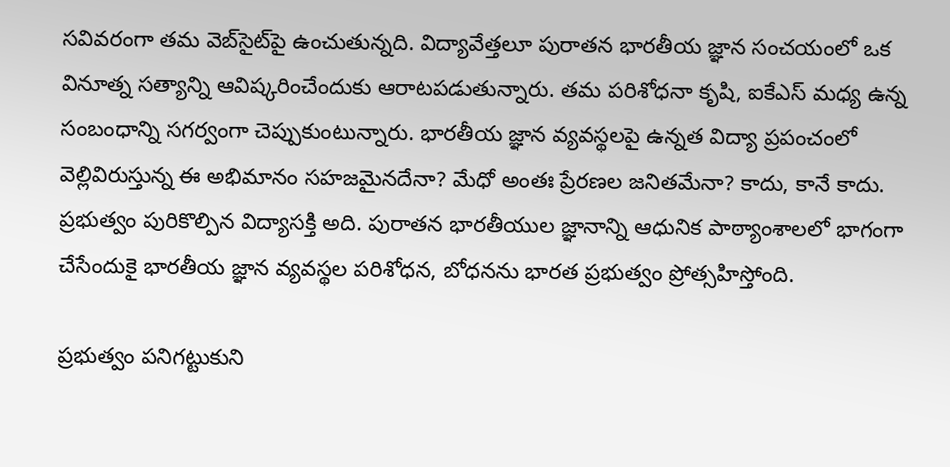సవివరంగా తమ వెబ్‌సైట్‌పై ఉంచుతున్నది. విద్యావేత్తలూ పురాతన భారతీయ జ్ఞాన సంచయంలో ఒక వినూత్న సత్యాన్ని ఆవిష్కరించేందుకు ఆరాటపడుతున్నారు. తమ పరిశోధనా కృషి, ఐకేఎస్‌ మధ్య ఉన్న సంబంధాన్ని సగర్వంగా చెప్పుకుంటున్నారు. భారతీయ జ్ఞాన వ్యవస్థలపై ఉన్నత విద్యా ప్రపంచంలో వెల్లివిరుస్తున్న ఈ అభిమానం సహజమైనదేనా? మేధో అంతః ప్రేరణల జనితమేనా? కాదు, కానే కాదు. ప్రభుత్వం పురికొల్పిన విద్యాసక్తి అది. పురాతన భారతీయుల జ్ఞానాన్ని ఆధునిక పాఠ్యాంశాలలో భాగంగా చేసేందుకై భారతీయ జ్ఞాన వ్యవస్థల పరిశోధన, బోధనను భారత ప్రభుత్వం ప్రోత్సహిస్తోంది.

ప్రభుత్వం పనిగట్టుకుని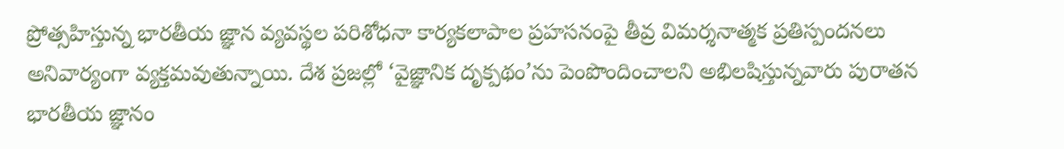ప్రోత్సహిస్తున్న భారతీయ జ్ఞాన వ్యవస్థల పరిశోధనా కార్యకలాపాల ప్రహసనంపై తీవ్ర విమర్శనాత్మక ప్రతిస్పందనలు అనివార్యంగా వ్యక్తమవుతున్నాయి. దేశ ప్రజల్లో ‘వైజ్ఞానిక దృక్పథం’ను పెంపొందించాలని అభిలషిస్తున్నవారు పురాతన భారతీయ జ్ఞానం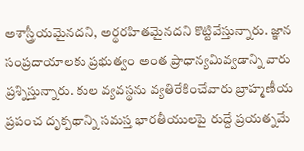అశాస్త్రీయమైనదని, అర్థరహితమైనదని కొట్టివేస్తున్నారు. జ్ఞాన సంప్రదాయాలకు ప్రభుత్వం అంత ప్రాధాన్యమివ్వడాన్ని వారు ప్రశ్నిస్తున్నారు. కుల వ్యవస్థను వ్యతిరేకించేవారు బ్రాహ్మణీయ ప్రపంచ దృక్పథాన్ని సమస్త భారతీయులపై రుద్దే ప్రయత్నమే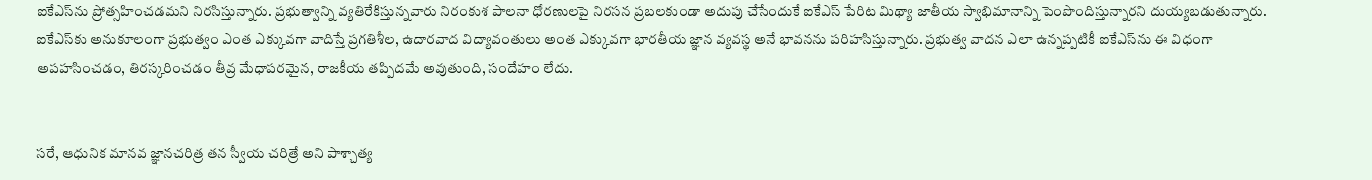ఐకేఎస్‌ను ప్రోత్సహించడమని నిరసిస్తున్నారు. ప్రభుత్వాన్ని వ్యతిరేకిస్తున్నవారు నిరంకుశ పాలనా ధోరణులపై నిరసన ప్రబలకుండా అదుపు చేసేందుకే ఐకేఎస్‌ పేరిట మిథ్యా జాతీయ స్వాభిమానాన్ని పెంపొందిస్తున్నారని దుయ్యబడుతున్నారు. ఐకేఎస్‌కు అనుకూలంగా ప్రభుత్వం ఎంత ఎక్కువగా వాదిస్తే ప్రగతిశీల, ఉదారవాద విద్యావంతులు అంత ఎక్కువగా భారతీయ జ్ఞాన వ్యవస్థ అనే భావనను పరిహసిస్తున్నారు. ప్రభుత్వ వాదన ఎలా ఉన్నప్పటికీ ఐకేఎస్‌ను ఈ విధంగా అపహసించడం, తిరస్కరించడం తీవ్ర మేధాపరమైన, రాజకీయ తప్పిదమే అవుతుంది, సందేహం లేదు.


సరే, ఆధునిక మానవ జ్ఞానచరిత్ర తన స్వీయ చరిత్రే అని పాశ్చాత్య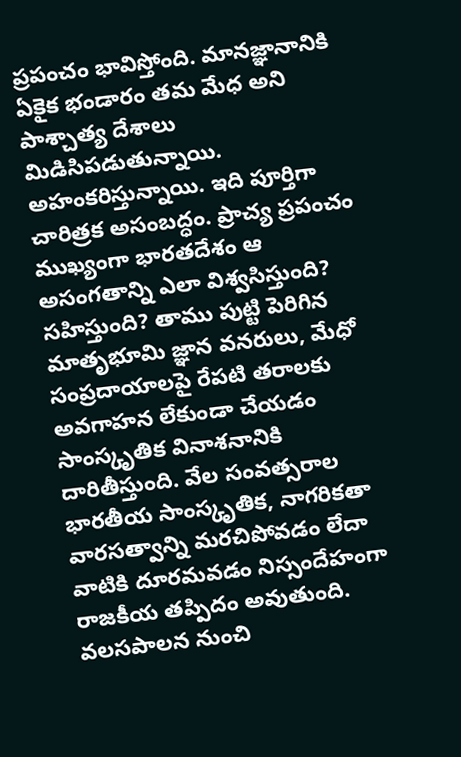ప్రపంచం భావిస్తోంది. మానజ్ఞానానికి ఏకైక భండారం తమ మేధ అని పాశ్చాత్య దేశాలు మిడిసిపడుతున్నాయి. అహంకరిస్తున్నాయి. ఇది పూర్తిగా చారిత్రక అసంబద్ధం. ప్రాచ్య ప్రపంచం ముఖ్యంగా భారతదేశం ఆ అసంగతాన్ని ఎలా విశ్వసిస్తుంది? సహిస్తుంది? తాము పుట్టి పెరిగిన మాతృభూమి జ్ఞాన వనరులు, మేధో సంప్రదాయాలపై రేపటి తరాలకు అవగాహన లేకుండా చేయడం సాంస్కృతిక వినాశనానికి దారితీస్తుంది. వేల సంవత్సరాల భారతీయ సాంస్కృతిక, నాగరికతా వారసత్వాన్ని మరచిపోవడం లేదా వాటికి దూరమవడం నిస్సందేహంగా రాజకీయ తప్పిదం అవుతుంది. వలసపాలన నుంచి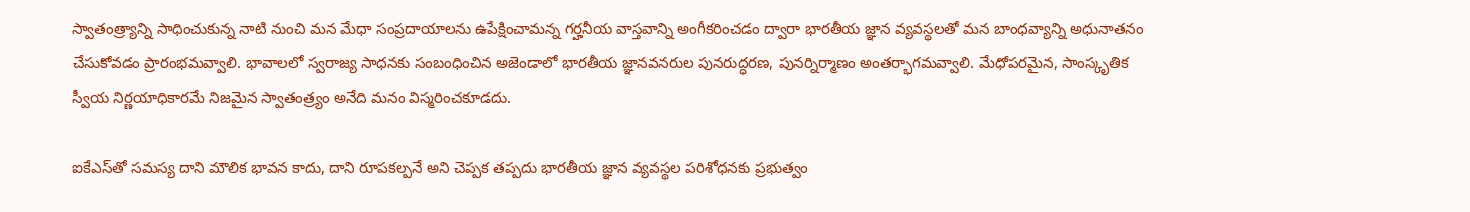స్వాతంత్ర్యాన్ని సాధించుకున్న నాటి నుంచి మన మేధా సంప్రదాయాలను ఉపేక్షించామన్న గర్హనీయ వాస్తవాన్ని అంగీకరించడం ద్వారా భారతీయ జ్ఞాన వ్యవస్థలతో మన బాంధవ్యాన్ని అధునాతనం చేసుకోవడం ప్రారంభమవ్వాలి. భావాలలో స్వరాజ్య సాధనకు సంబంధించిన అజెండాలో భారతీయ జ్ఞానవనరుల పునరుద్ధరణ, పునర్నిర్మాణం అంతర్భాగమవ్వాలి. మేధోపరమైన, సాంస్కృతిక స్వీయ నిర్ణయాధికారమే నిజమైన స్వాతంత్ర్యం అనేది మనం విస్మరించకూడదు.

ఐకేఎస్‌తో సమస్య దాని మౌలిక భావన కాదు, దాని రూపకల్పనే అని చెప్పక తప్పదు భారతీయ జ్ఞాన వ్యవస్థల పరిశోధనకు ప్రభుత్వం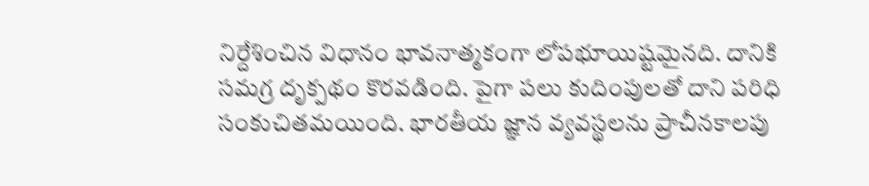నిర్దేశించిన విధానం భావనాత్మకంగా లోపభూయిష్టమైనది. దానికి సమగ్ర దృక్పథం కొరవడింది. పైగా పలు కుదింపులతో దాని పరిధి సంకుచితమయింది. భారతీయ జ్ఞాన వ్యవస్థలను ప్రాచీనకాలపు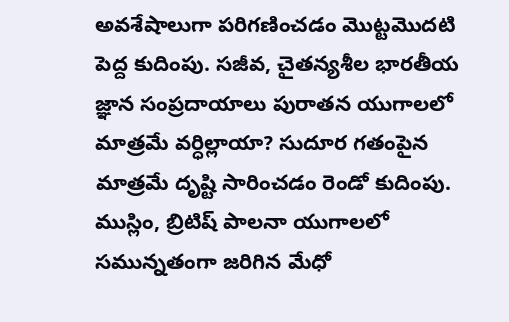అవశేషాలుగా పరిగణించడం మొట్టమొదటి పెద్ద కుదింపు. సజీవ, చైతన్యశీల భారతీయ జ్ఞాన సంప్రదాయాలు పురాతన యుగాలలో మాత్రమే వర్ధిల్లాయా? సుదూర గతంపైన మాత్రమే దృష్టి సారించడం రెండో కుదింపు. ముస్లిం, బ్రిటిష్‌ పాలనా యుగాలలో సమున్నతంగా జరిగిన మేధో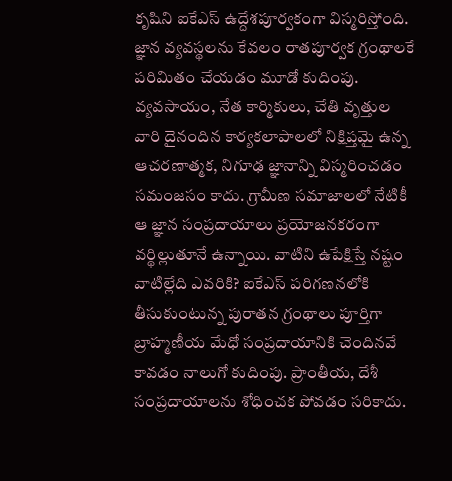కృషిని ఐకేఎస్‌ ఉద్దేశపూర్వకంగా విస్మరిస్తోంది. జ్ఞాన వ్యవస్థలను కేవలం రాతపూర్వక గ్రంథాలకే పరిమితం చేయడం మూడో కుదింపు. వ్యవసాయం, నేత కార్మికులు, చేతి వృత్తుల వారి దైనందిన కార్యకలాపాలలో నిక్షిప్తమై ఉన్న ఆచరణాత్మక, నిగూఢ జ్ఞానాన్ని విస్మరించడం సమంజసం కాదు. గ్రామీణ సమాజాలలో నేటికీ ఆ జ్ఞాన సంప్రదాయాలు ప్రయోజనకరంగా వర్థిల్లుతూనే ఉన్నాయి. వాటిని ఉపేక్షిస్తే నష్టం వాటిల్లేది ఎవరికి? ఐకేఎస్‌ పరిగణనలోకి తీసుకుంటున్న పురాతన గ్రంథాలు పూర్తిగా బ్రాహ్మణీయ మేధో సంప్రదాయానికి చెందినవే కావడం నాలుగో కుదింపు. ప్రాంతీయ, దేశీ సంప్రదాయాలను శోధించక పోవడం సరికాదు.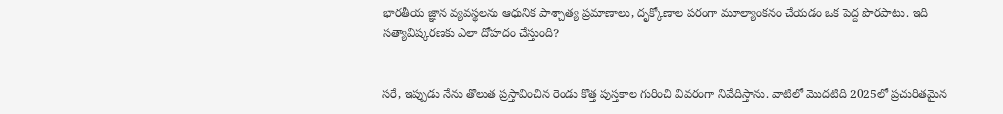భారతీయ జ్ఞాన వ్యవస్థలను ఆధునిక పాశ్చాత్య ప్రమాణాలు, దృక్కోణాల పరంగా మూల్యాంకనం చేయడం ఒక పెద్ద పొరపాటు. ఇది సత్యావిష్కరణకు ఎలా దోహదం చేస్తుంది?


సరే, ఇప్పుడు నేను తొలుత ప్రస్తావించిన రెండు కొత్త పుస్తకాల గురించి వివరంగా నివేదిస్తాను. వాటిలో మొదటిది 2025లో ప్రచురితమైన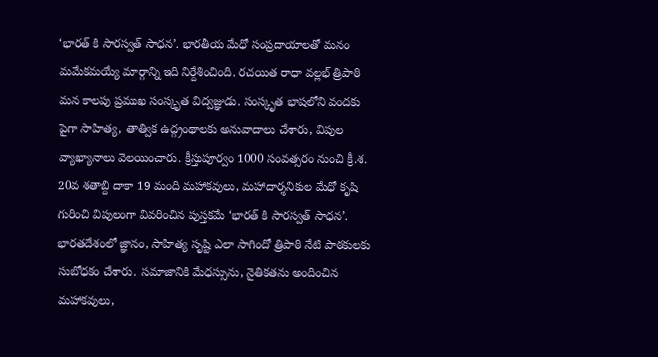‘భారత్‌ కి సారస్వత్‌ సాధన’. భారతీయ మేధో సంప్రదాయాలతో మనం మమేకమయ్యే మార్గాన్ని ఇది నిర్దేశించింది. రచయిత రాధా వల్లభ్‌ త్రిపాఠి మన కాలపు ప్రముఖ సంస్కృత విద్వజ్ఞుడు. సంస్కృత భాషలోని వందకు పైగా సాహిత్య, తాత్విక ఉద్గ్రంథాలకు అనువాదాలు చేశారు, విపుల వ్యాఖ్యానాలు వెలయించారు. క్రీస్తుపూర్వం 1000 సంవత్సరం నుంచి క్రీ.శ. 20వ శతాబ్ది దాకా 19 మంది మహాకవులు, మహాదార్శనికుల మేధో కృషి గురించి విపులంగా వివరించిన పుస్తకమే ‘భారత్‌ కి సారస్వత్‌ సాధన’. భారతదేశంలో జ్ఞానం, సాహిత్య సృష్టి ఎలా సాగిందో త్రిపాఠి నేటి పాఠకులకు సుబోధకం చేశారు. సమాజానికి మేధస్సును, నైతికతను అందించిన మహాకవులు,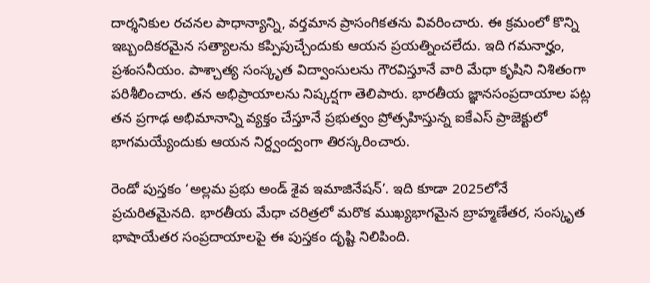దార్శనికుల రచనల పాధాన్యాన్ని, వర్తమాన ప్రాసంగికతను వివరించారు. ఈ క్రమంలో కొన్ని ఇబ్బందికరమైన సత్యాలను కప్పిపుచ్చేందుకు ఆయన ప్రయత్నించలేదు. ఇది గమనార్హం, ప్రశంసనీయం. పాశ్చాత్య సంస్కృత విద్వాంసులను గౌరవిస్తూనే వారి మేధా కృషిని నిశితంగా పరిశీలించారు. తన అభిప్రాయాలను నిష్కర్షగా తెలిపారు. భారతీయ జ్ఞానసంప్రదాయాల పట్ల తన ప్రగాఢ అభిమానాన్ని వ్యక్తం చేస్తూనే ప్రభుత్వం ప్రోత్సహిస్తున్న ఐకేఎస్‌ ప్రాజెక్టులో భాగమయ్యేందుకు ఆయన నిర్ద్వంద్వంగా తిరస్కరించారు.

రెండో పుస్తకం ‘అల్లమ ప్రభు అండ్‌ శైవ ఇమాజినేషన్‌’. ఇది కూడా 2025లోనే ప్రచురితమైనది. భారతీయ మేధా చరిత్రలో మరొక ముఖ్యభాగమైన బ్రాహ్మణేతర, సంస్కృత భాషాయేతర సంప్రదాయాలపై ఈ పుస్తకం దృష్టి నిలిపింది.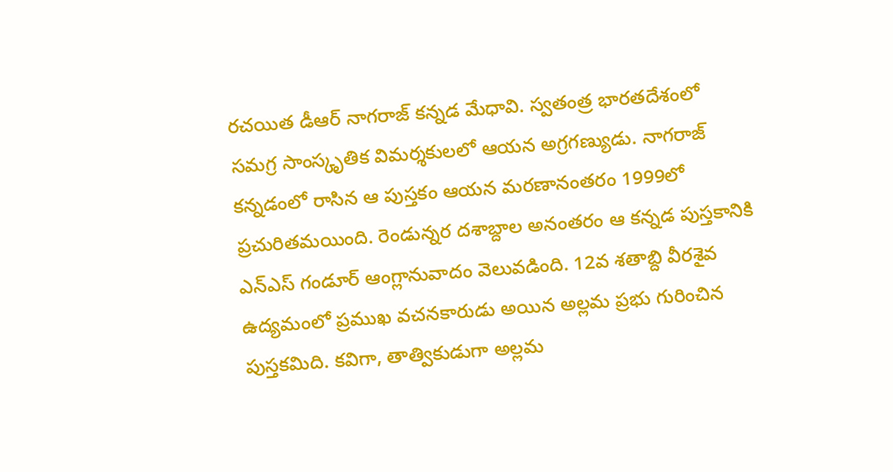రచయిత డీఆర్‌ నాగరాజ్‌ కన్నడ మేధావి. స్వతంత్ర భారతదేశంలో సమగ్ర సాంస్కృతిక విమర్శకులలో ఆయన అగ్రగణ్యుడు. నాగరాజ్‌ కన్నడంలో రాసిన ఆ పుస్తకం ఆయన మరణానంతరం 1999లో ప్రచురితమయింది. రెండున్నర దశాబ్దాల అనంతరం ఆ కన్నడ పుస్తకానికి ఎన్‌ఎస్‌ గండూర్‌ ఆంగ్లానువాదం వెలువడింది. 12వ శతాబ్ది వీరశైవ ఉద్యమంలో ప్రముఖ వచనకారుడు అయిన అల్లమ ప్రభు గురించిన పుస్తకమిది. కవిగా, తాత్వికుడుగా అల్లమ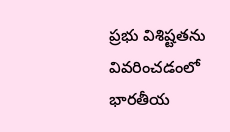ప్రభు విశిష్టతను వివరించడంలో భారతీయ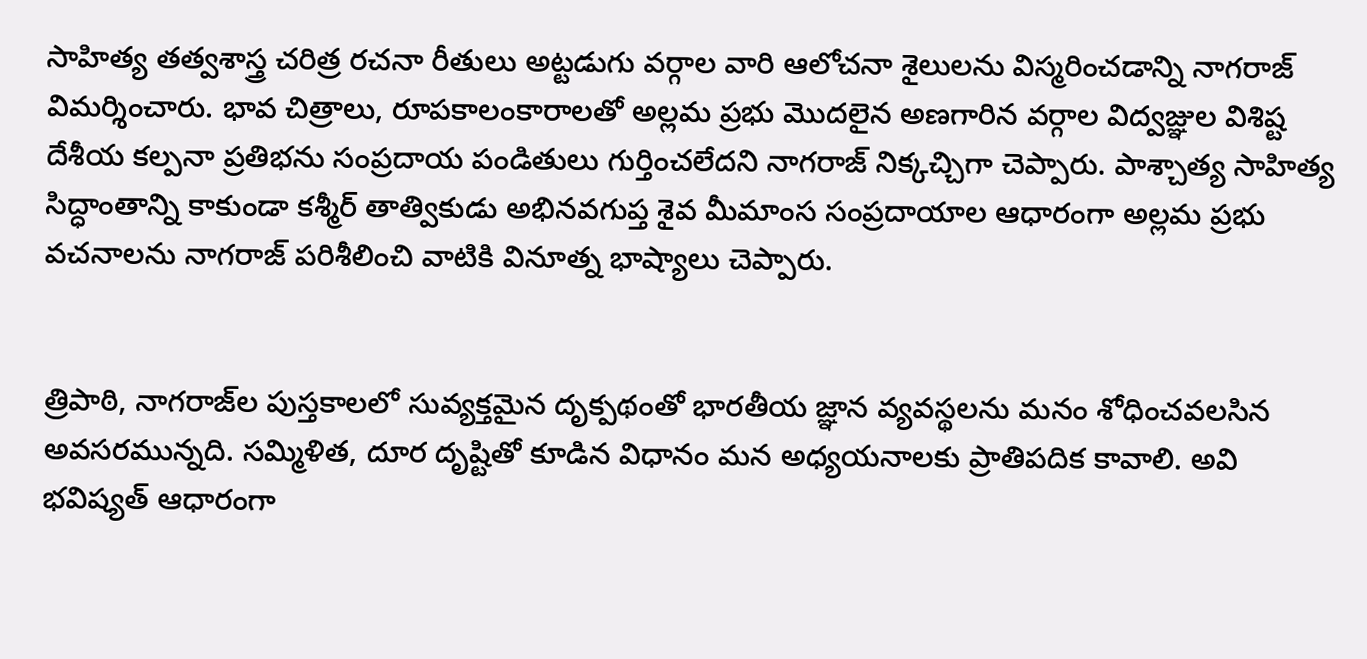సాహిత్య తత్వశాస్త్ర చరిత్ర రచనా రీతులు అట్టడుగు వర్గాల వారి ఆలోచనా శైలులను విస్మరించడాన్ని నాగరాజ్‌ విమర్శించారు. భావ చిత్రాలు, రూపకాలంకారాలతో అల్లమ ప్రభు మొదలైన అణగారిన వర్గాల విద్వజ్ఞుల విశిష్ట దేశీయ కల్పనా ప్రతిభను సంప్రదాయ పండితులు గుర్తించలేదని నాగరాజ్‌ నిక్కచ్చిగా చెప్పారు. పాశ్చాత్య సాహిత్య సిద్ధాంతాన్ని కాకుండా కశ్మీర్‌ తాత్వికుడు అభినవగుప్త శైవ మీమాంస సంప్రదాయాల ఆధారంగా అల్లమ ప్రభు వచనాలను నాగరాజ్ పరిశీలించి వాటికి వినూత్న భాష్యాలు చెప్పారు.


త్రిపాఠి, నాగరాజ్‌ల పుస్తకాలలో సువ్యక్తమైన దృక్పథంతో భారతీయ జ్ఞాన వ్యవస్థలను మనం శోధించవలసిన అవసరమున్నది. సమ్మిళిత, దూర దృష్టితో కూడిన విధానం మన అధ్యయనాలకు ప్రాతిపదిక కావాలి. అవి భవిష్యత్‌ ఆధారంగా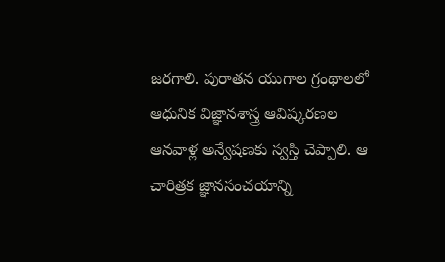జరగాలి. పురాతన యుగాల గ్రంథాలలో ఆధునిక విజ్ఞానశాస్త్ర ఆవిష్కరణల ఆనవాళ్ల అన్వేషణకు స్వస్తి చెప్పాలి. ఆ చారిత్రక జ్ఞానసంచయాన్ని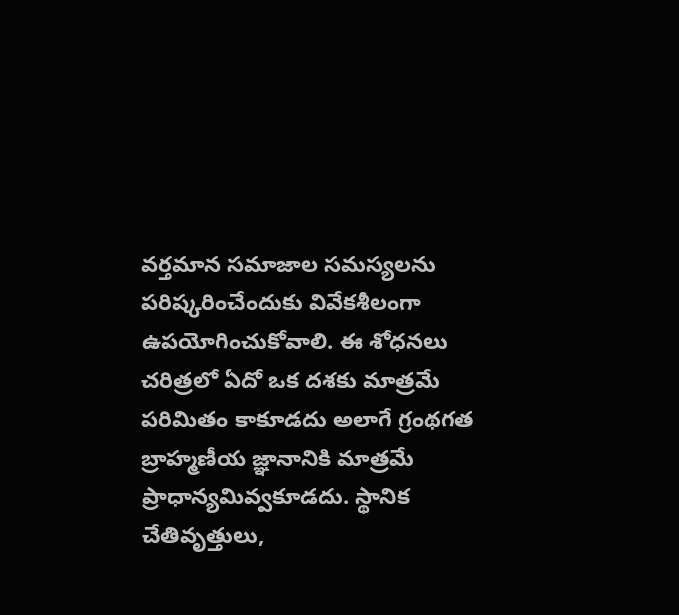వర్తమాన సమాజాల సమస్యలను పరిష్కరించేందుకు వివేకశీలంగా ఉపయోగించుకోవాలి. ఈ శోధనలు చరిత్రలో ఏదో ఒక దశకు మాత్రమే పరిమితం కాకూడదు అలాగే గ్రంథగత బ్రాహ్మణీయ జ్ఞానానికి మాత్రమే ప్రాధాన్యమివ్వకూడదు. స్థానిక చేతివృత్తులు,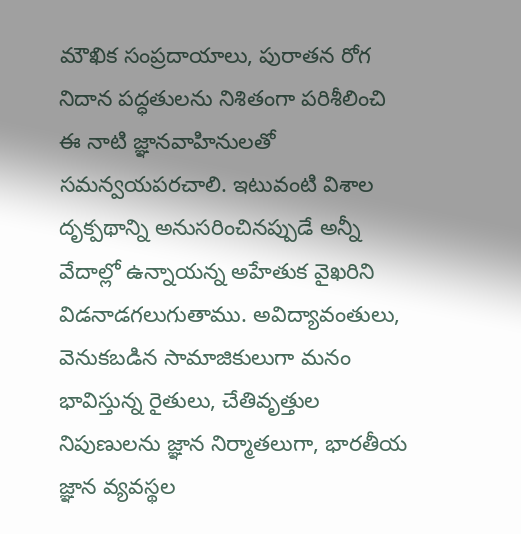మౌఖిక సంప్రదాయాలు, పురాతన రోగ నిదాన పద్ధతులను నిశితంగా పరిశీలించి ఈ నాటి జ్ఞానవాహినులతో సమన్వయపరచాలి. ఇటువంటి విశాల దృక్పథాన్ని అనుసరించినప్పుడే అన్నీ వేదాల్లో ఉన్నాయన్న అహేతుక వైఖరిని విడనాడగలుగుతాము. అవిద్యావంతులు, వెనుకబడిన సామాజికులుగా మనం భావిస్తున్న రైతులు, చేతివృత్తుల నిపుణులను జ్ఞాన నిర్మాతలుగా, భారతీయ జ్ఞాన వ్యవస్థల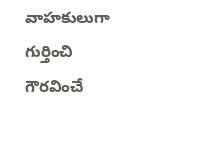వాహకులుగా గుర్తించి గౌరవించే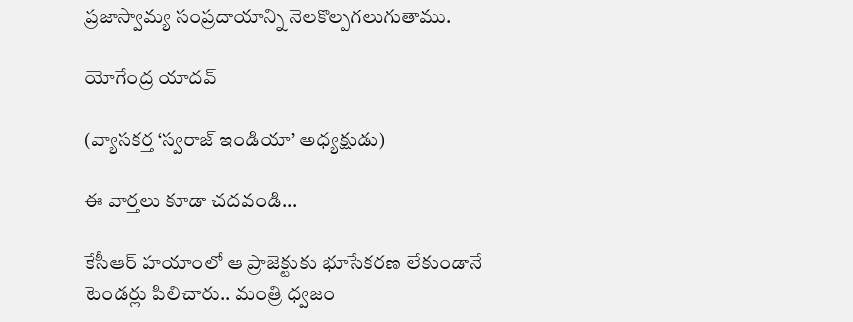ప్రజాస్వామ్య సంప్రదాయాన్ని నెలకొల్పగలుగుతాము.

యోగేంద్ర యాదవ్

(వ్యాసకర్త ‘స్వరాజ్‌ ఇండియా’ అధ్యక్షుడు)

ఈ వార్తలు కూడా చదవండి...

కేసీఆర్ హయాంలో ఆ ప్రాజెక్టుకు భూసేకరణ లేకుండానే టెండర్లు పిలిచారు.. మంత్రి ధ్వజం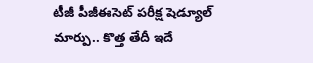టీజీ పీజీఈసెట్ పరీక్ష షెడ్యూల్ మార్పు.. కొత్త తేదీ ఇదే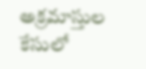అక్రమాస్తుల కేసులో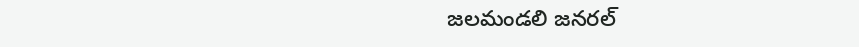జలమండలి జనరల్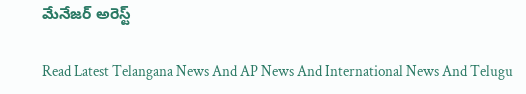మేనేజర్ అరెస్ట్

Read Latest Telangana News And AP News And International News And Telugu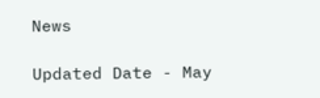News

Updated Date - May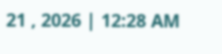21 , 2026 | 12:28 AM